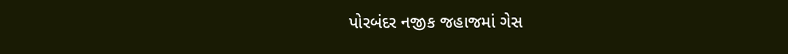પોરબંદર નજીક જહાજમાં ગેસ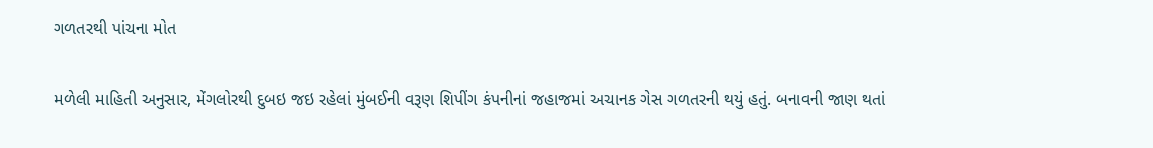ગળતરથી પાંચના મોત

મળેલી માહિતી અનુસાર, મેંગલોરથી દુબઇ જઇ રહેલાં મુંબઈની વરૂણ શિપીંગ કંપનીનાં જહાજમાં અચાનક ગેસ ગળતરની થયું હતું. બનાવની જાણ થતાં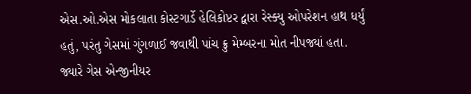એસ.ઓ.એસ મોકલાતા કોસ્ટગાર્ડે હેલિકોપ્ટર દ્વારા રેસ્ક્યુ ઓપરેશન હાથ ધર્યું હતું, પરંતુ ગેસમાં ગુંગળાઈ જવાથી પાંચ ક્રુ મેમ્બરના મોત નીપજ્યાં હતા. જ્યારે ગેસ એન્જીનીયર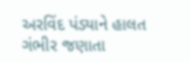અરવિંદ પંડ્યાને હાલત ગંભીર જણાતા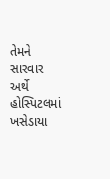તેમને સારવાર અર્થે હોસ્પિટલમાં ખસેડાયા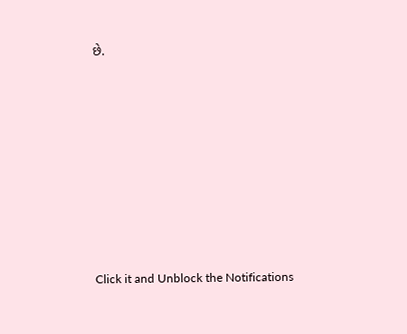છે.












Click it and Unblock the Notifications